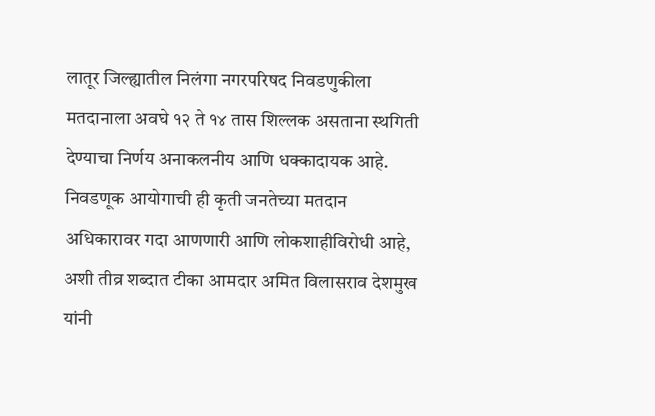लातूर जिल्ह्यातील निलंगा नगरपरिषद निवडणुकीला मतदानाला अवघे १२ ते १४ तास शिल्लक असताना स्थगिती देण्याचा निर्णय अनाकलनीय आणि धक्कादायक आहे. निवडणूक आयोगाची ही कृती जनतेच्या मतदान अधिकारावर गदा आणणारी आणि लोकशाहीविरोधी आहे, अशी तीव्र शब्दात टीका आमदार अमित विलासराव देशमुख यांनी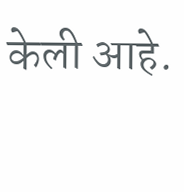केली आहे.